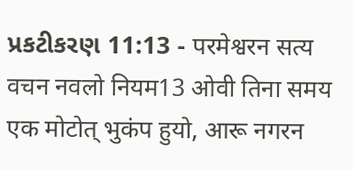પ્રકટીકરણ 11:13 - परमेश्वरन सत्य वचन नवलो नियम13 ओवी तिना समय एक मोटोत् भुकंप हुयो, आरू नगरन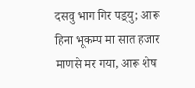दसवु भाग गिर पड़्यु; आरू हिना भूकम्प मा सात हजार माणसे मर गया, आरू शेष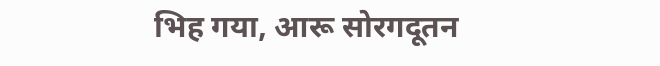भिह गया, आरू सोरगदूतन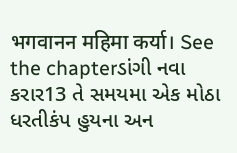भगवानन महिमा कर्या। See the chapterડાંગી નવા કરાર13 તે સમયમા એક મોઠા ધરતીકંપ હુયના અન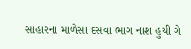સાહારના માળેસા દસવા ભાગ નાશ હુયી ગે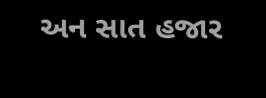અન સાત હજાર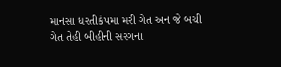માનસા ધરતીકંપમા મરી ગેત અન જે બચી ગેત તેહી બીહીની સરગના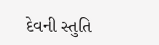દેવની સ્તુતિ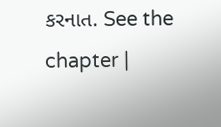કરનાત. See the chapter |